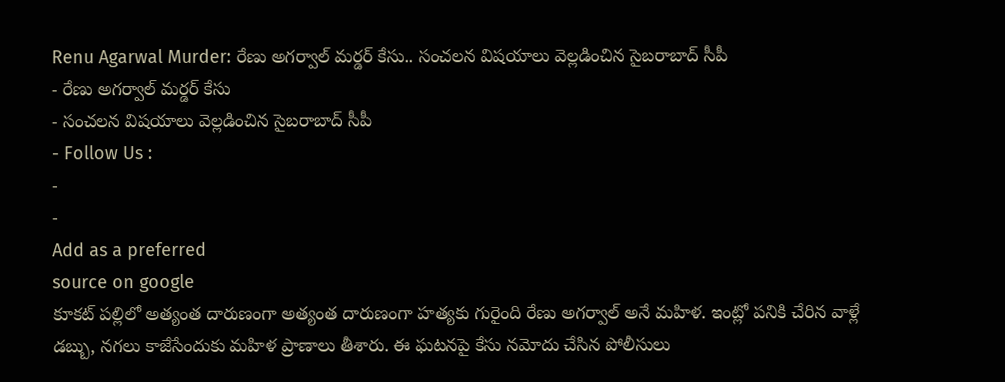Renu Agarwal Murder: రేణు అగర్వాల్ మర్డర్ కేసు.. సంచలన విషయాలు వెల్లడించిన సైబరాబాద్ సీపీ
- రేణు అగర్వాల్ మర్డర్ కేసు
- సంచలన విషయాలు వెల్లడించిన సైబరాబాద్ సీపీ
- Follow Us :
-
-
Add as a preferred
source on google
కూకట్ పల్లిలో అత్యంత దారుణంగా అత్యంత దారుణంగా హత్యకు గురైంది రేణు అగర్వాల్ అనే మహిళ. ఇంట్లో పనికి చేరిన వాళ్లే డబ్బు, నగలు కాజేసేందుకు మహిళ ప్రాణాలు తీశారు. ఈ ఘటనపై కేసు నమోదు చేసిన పోలీసులు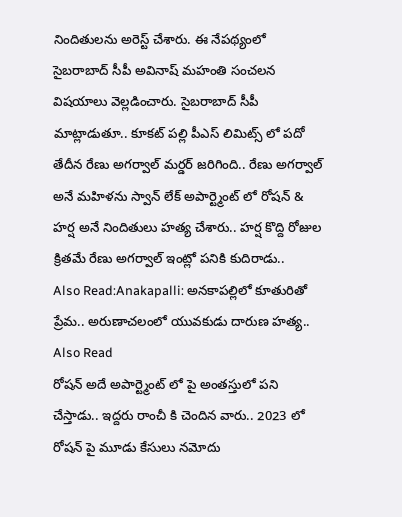నిందితులను అరెస్ట్ చేశారు. ఈ నేపథ్యంలో సైబరాబాద్ సీపీ అవినాష్ మహంతి సంచలన విషయాలు వెల్లడించారు. సైబరాబాద్ సీపీ మాట్లాడుతూ.. కూకట్ పల్లి పీఎస్ లిమిట్స్ లో పదో తేదీన రేణు అగర్వాల్ మర్డర్ జరిగింది.. రేణు అగర్వాల్ అనే మహిళను స్వాన్ లేక్ అపార్ట్మెంట్ లో రోషన్ & హర్ష అనే నిందితులు హత్య చేశారు.. హర్ష కొద్ది రోజుల క్రితమే రేణు అగర్వాల్ ఇంట్లో పనికి కుదిరాడు..
Also Read:Anakapalli: అనకాపల్లిలో కూతురితో ప్రేమ.. అరుణాచలంలో యువకుడు దారుణ హత్య..
Also Read
రోషన్ అదే అపార్ట్మెంట్ లో పై అంతస్తులో పని చేస్తాడు.. ఇద్దరు రాంచీ కి చెందిన వారు.. 2023 లో రోషన్ పై మూడు కేసులు నమోదు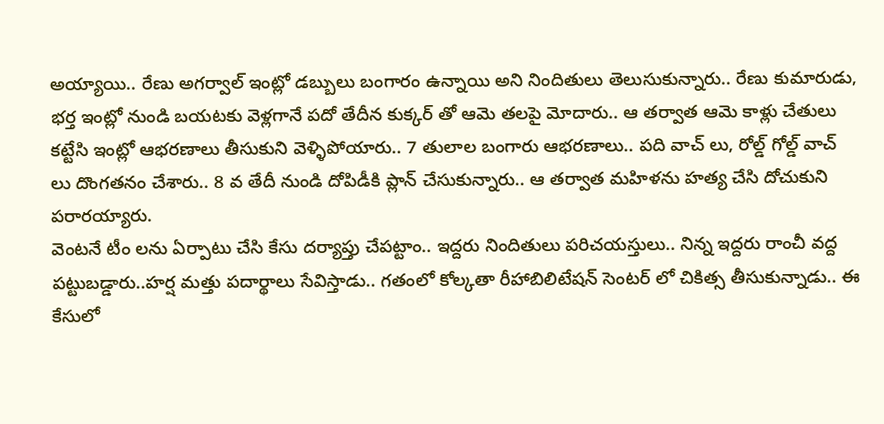అయ్యాయి.. రేణు అగర్వాల్ ఇంట్లో డబ్బులు బంగారం ఉన్నాయి అని నిందితులు తెలుసుకున్నారు.. రేణు కుమారుడు, భర్త ఇంట్లో నుండి బయటకు వెళ్లగానే పదో తేదీన కుక్కర్ తో ఆమె తలపై మోదారు.. ఆ తర్వాత ఆమె కాళ్లు చేతులు కట్టేసి ఇంట్లో ఆభరణాలు తీసుకుని వెళ్ళిపోయారు.. 7 తులాల బంగారు ఆభరణాలు.. పది వాచ్ లు, రోల్డ్ గోల్డ్ వాచ్ లు దొంగతనం చేశారు.. 8 వ తేదీ నుండి దోపిడీకి ప్లాన్ చేసుకున్నారు.. ఆ తర్వాత మహిళను హత్య చేసి దోచుకుని పరారయ్యారు.
వెంటనే టీం లను ఏర్పాటు చేసి కేసు దర్యాప్తు చేపట్టాం.. ఇద్దరు నిందితులు పరిచయస్తులు.. నిన్న ఇద్దరు రాంచీ వద్ద పట్టుబడ్డారు..హర్ష మత్తు పదార్థాలు సేవిస్తాడు.. గతంలో కోల్కతా రీహాబిలిటేషన్ సెంటర్ లో చికిత్స తీసుకున్నాడు.. ఈ కేసులో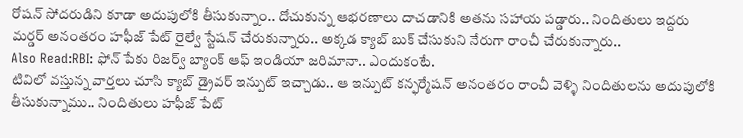రోషన్ సోదరుడిని కూడా అదుపులోకి తీసుకున్నాం.. దోచుకున్న ఆభరణాలు దాచడానికి అతను సహాయ పడ్డారు.. నిందితులు ఇద్దరు మర్డర్ అనంతరం హఫీజ్ పేట్ రైల్వే స్టేషన్ చేరుకున్నారు.. అక్కడ క్యాబ్ బుక్ చేసుకుని నేరుగా రాంచీ చేరుకున్నారు..
Also Read:RBI: ఫోన్ పేకు రిజర్వ్ బ్యాంక్ ఆఫ్ ఇండియా జరిమానా.. ఎందుకంటే.
టివిలో వస్తున్న వార్తలు చూసి క్యాబ్ డ్రైవర్ ఇన్పుట్ ఇచ్చాడు.. ఆ ఇన్పుట్ కన్ఫర్మేషన్ అనంతరం రాంచీ వెళ్ళి నిందితులను అదుపులోకి తీసుకున్నాము.. నిందితులు హఫీజ్ పేట్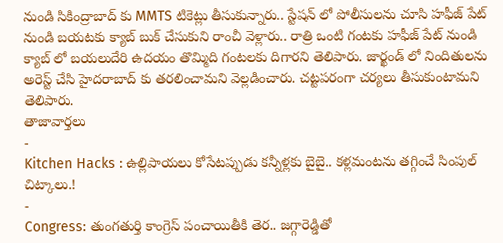నుండి సికింద్రాబాద్ కు MMTS టికెట్లు తీసుకున్నారు.. స్టేషన్ లో పోలీసులను చూసి హఫీజ్ పేట్ నుండి బయటకు క్యాబ్ బుక్ చేసుకుని రాంచీ వెళ్లారు.. రాత్రి ఒంటి గంటకు హఫీజ్ పేట్ నుండి క్యాబ్ లో బయలుదేరి ఉదయం తొమ్మిది గంటలకు దిగారని తెలిపారు. జార్ఖండ్ లో నిందితులను అరెస్ట్ చేసి హైదరాబాద్ కు తరలించామని వెల్లడించారు. చట్టపరంగా చర్యలు తీసుకుంటామని తెలిపారు.
తాజావార్తలు
-
Kitchen Hacks : ఉల్లిపాయలు కోసేటప్పుడు కన్నీళ్లకు బైబై.. కళ్లమంటను తగ్గించే సింపుల్ చిట్కాలు.!
-
Congress: తుంగతుర్తి కాంగ్రెస్ పంచాయితీకి తెర.. జగ్గారెడ్డితో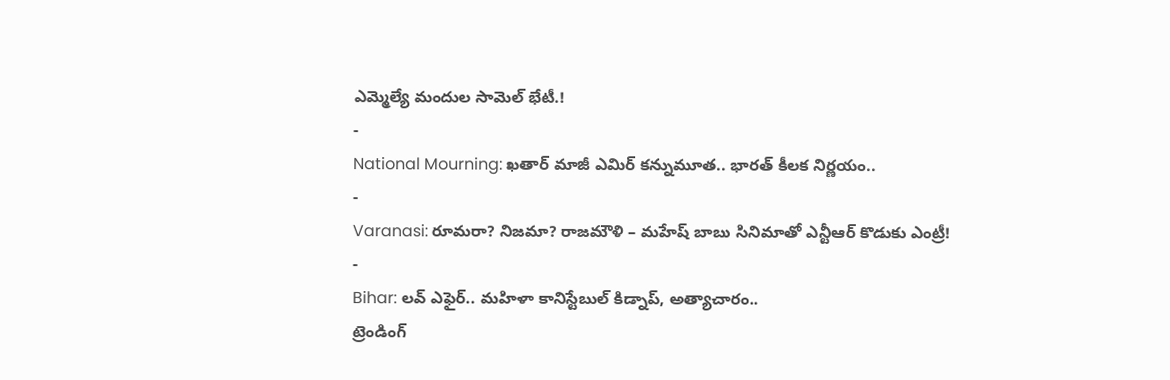ఎమ్మెల్యే మందుల సామెల్ భేటీ.!
-
National Mourning: ఖతార్ మాజీ ఎమిర్ కన్నుమూత.. భారత్ కీలక నిర్ణయం..
-
Varanasi: రూమరా? నిజమా? రాజమౌళి – మహేష్ బాబు సినిమాతో ఎన్టీఆర్ కొడుకు ఎంట్రీ!
-
Bihar: లవ్ ఎఫైర్.. మహిళా కానిస్టేబుల్ కిడ్నాప్, అత్యాచారం..
ట్రెండింగ్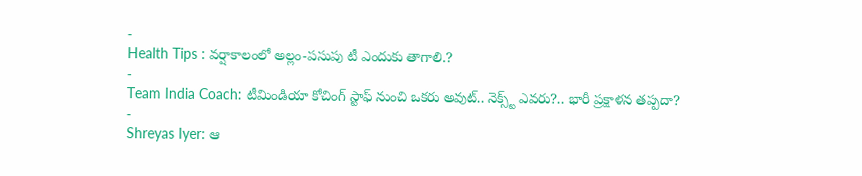-
Health Tips : వర్షాకాలంలో అల్లం-పసుపు టీ ఎందుకు తాగాలి.?
-
Team India Coach: టీమిండియా కోచింగ్ స్టాఫ్ నుంచి ఒకరు అవుట్.. నెక్స్ట్ ఎవరు?.. భారీ ప్రక్షాళన తప్పదా?
-
Shreyas Iyer: ఆ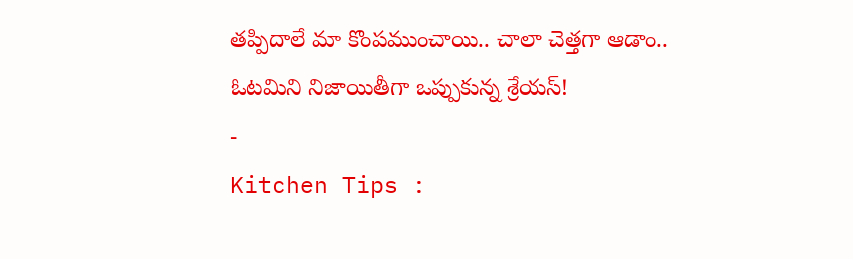తప్పిదాలే మా కొంపముంచాయి.. చాలా చెత్తగా ఆడాం.. ఓటమిని నిజాయితీగా ఒప్పుకున్న శ్రేయస్!
-
Kitchen Tips :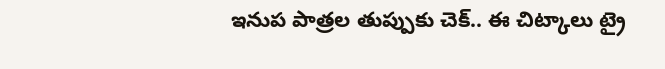ఇనుప పాత్రల తుప్పుకు చెక్.. ఈ చిట్కాలు ట్రై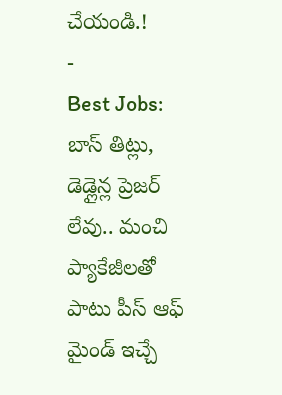చేయండి.!
-
Best Jobs: బాస్ తిట్లు, డెడ్లైన్ల ప్రెజర్ లేవు.. మంచి ప్యాకేజీలతో పాటు పీస్ ఆఫ్ మైండ్ ఇచ్చే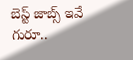బెస్ట్ జాబ్స్ ఇవే గురూ..